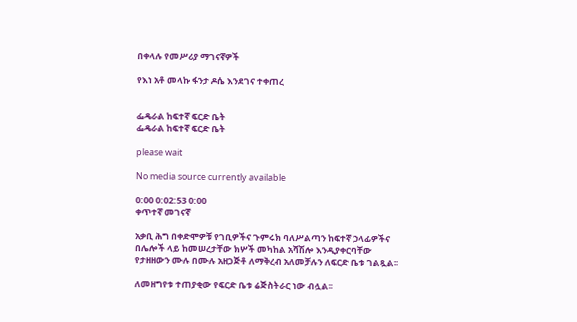በቀላሉ የመሥሪያ ማገናኛዎች

የእነ አቶ መላኩ ፋንታ ዶሴ እንደገና ተቀጠረ


ፌዴራል ከፍተኛ ፍርድ ቤት
ፌዴራል ከፍተኛ ፍርድ ቤት

please wait

No media source currently available

0:00 0:02:53 0:00
ቀጥተኛ መገናኛ

አቃቢ ሕግ በቀድሞዎቹ የገቢዎችና ጉምሩክ ባለሥልጣን ከፍተኛ ኃላፊዎችና በሌሎች ላይ ከመሠረታቸው ክሦች መካከል አሻሽሎ እንዲያቀርባቸው የታዘዘውን ሙሉ በሙሉ አዘጋጅቶ ለማቅረብ አለመቻሉን ለፍርድ ቤቱ ገልጿል፡፡

ለመዘግየቱ ተጠያቂው የፍርድ ቤቱ ሬጅስትራር ነው ብሏል፡፡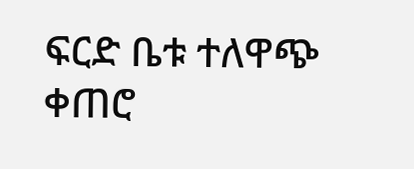ፍርድ ቤቱ ተለዋጭ ቀጠሮ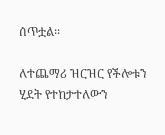ሰጥቷል፡፡

ለተጨማሪ ዝርዝር የችሎቱን ሂደት የተከታተለውን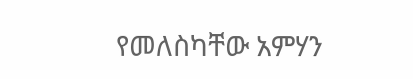የመለስካቸው አምሃን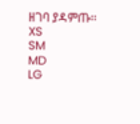ዘገባ ያዳምጡ፡፡
XS
SM
MD
LG